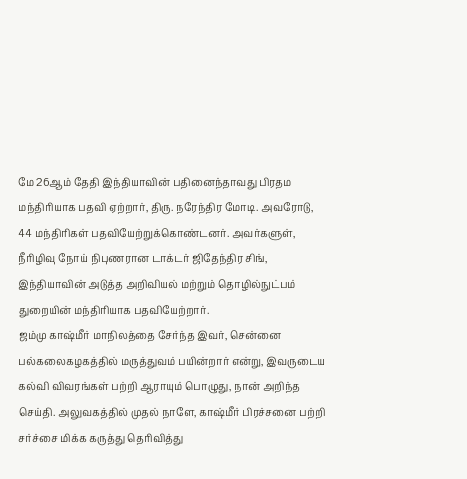மே 26ஆம் தேதி இந்தியாவின் பதினைந்தாவது பிரதம மந்திரியாக பதவி ஏற்றார், திரு. நரேந்திர மோடி. அவரோடு, 44 மந்திரிகள் பதவியேற்றுக்கொண்டனர். அவர்களுள், நீரிழிவு நோய் நிபுணரான டாக்டர் ஜிதேந்திர சிங், இந்தியாவின் அடுத்த அறிவியல் மற்றும் தொழில்நுட்பம் துறையின் மந்திரியாக பதவியேற்றார்.
ஜம்மு காஷ்மீர் மாநிலத்தை சேர்ந்த இவர், சென்னை பல்கலைகழகத்தில் மருத்துவம் பயின்றார் என்று, இவருடைய கல்வி விவரங்கள் பற்றி ஆராயும் பொழுது, நான் அறிந்த செய்தி. அலுவகத்தில் முதல் நாளே, காஷ்மீர் பிரச்சனை பற்றி சர்ச்சை மிக்க கருத்து தெரிவித்து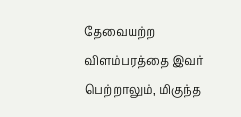தேவையற்ற விளம்பரத்தை இவர் பெற்றாலும், மிகுந்த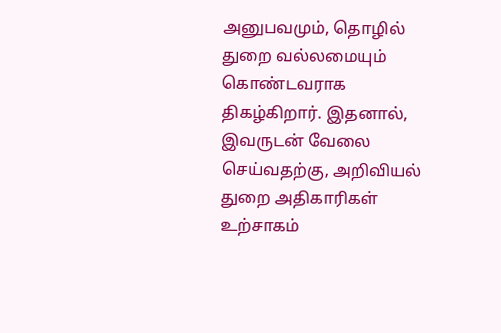அனுபவமும், தொழில் துறை வல்லமையும் கொண்டவராக திகழ்கிறார். இதனால், இவருடன் வேலை செய்வதற்கு, அறிவியல் துறை அதிகாரிகள் உற்சாகம்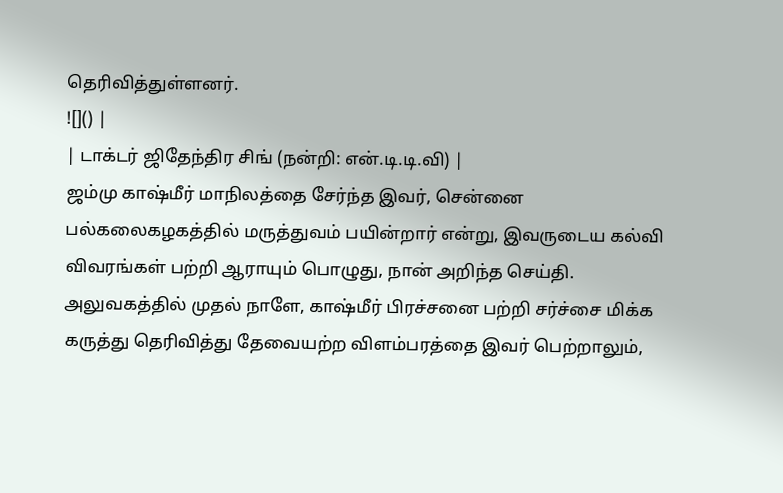தெரிவித்துள்ளனர்.
![]() |
| டாக்டர் ஜிதேந்திர சிங் (நன்றி: என்.டி.டி.வி) |
ஜம்மு காஷ்மீர் மாநிலத்தை சேர்ந்த இவர், சென்னை பல்கலைகழகத்தில் மருத்துவம் பயின்றார் என்று, இவருடைய கல்வி விவரங்கள் பற்றி ஆராயும் பொழுது, நான் அறிந்த செய்தி. அலுவகத்தில் முதல் நாளே, காஷ்மீர் பிரச்சனை பற்றி சர்ச்சை மிக்க கருத்து தெரிவித்து தேவையற்ற விளம்பரத்தை இவர் பெற்றாலும்,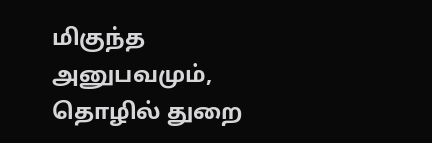மிகுந்த அனுபவமும், தொழில் துறை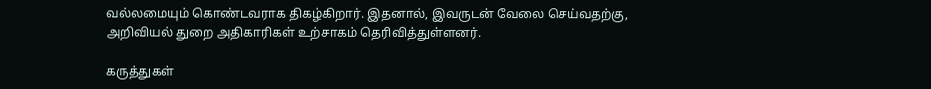வல்லமையும் கொண்டவராக திகழ்கிறார். இதனால், இவருடன் வேலை செய்வதற்கு, அறிவியல் துறை அதிகாரிகள் உற்சாகம் தெரிவித்துள்ளனர்.

கருத்துகள்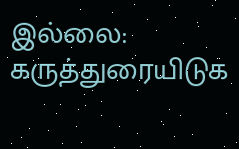இல்லை:
கருத்துரையிடுக